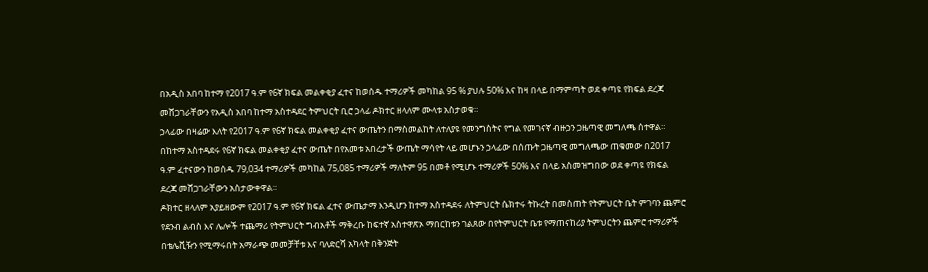በአዲስ አበባ ከተማ የ2017 ዓ.ም የ6ኛ ክፍል መልቀቂያ ፈተና ከወሰዱ ተማሪዎች መካከል 95 % ያህሉ 50% እና ከዛ በላይ በማምጣት ወደ ቀጣዩ የክፍል ደረጃ መሸጋገራቸውን የአዲስ አበባ ከተማ አስተዳደር ትምህርት ቢሮ ኃላፊ ዶክተር ዘላለም ሙላቱ አስታወቁ።
ኃላፊው በዛሬው እለት የ2017 ዓ.ም የ6ኛ ክፍል መልቀቂያ ፈተና ውጤትን በማስመልከት ለተለያዩ የመንግስትና የግል የመገናኛ ብዙኃን ጋዜጣዊ መግለጫ ሰተዋል።
በከተማ አስተዳደሩ የ6ኛ ክፍል መልቀቂያ ፈተና ውጤት በየአመቱ አበረታች ውጤት ማሳየት ላይ መሆኑን ኃላፊው በሰጡት ጋዜጣዊ መግለጫው ጠቁመው በ2017 ዓ.ም ፈተናውን ከወሰዱ 79,034 ተማሪዎች መካከል 75,085 ተማሪዎች ማለትም 95 በመቶ የሚሆኑ ተማሪዎች 50% እና በላይ አስመዝግበው ወደ ቀጣዩ የክፍል ደረጃ መሸጋገራቸውን አስታውቀዋል።
ዶክተር ዘላለም አያይዘውም የ2017 ዓ.ም የ6ኛ ክፍል ፈተና ውጤታማ እንዲሆን ከተማ አስተዳደሩ ለትምህርት ሴክተሩ ትኩረት በመስጠት የትምህርት ቤት ምገባን ጨምሮ የደንብ ልብስ እና ሌሎች ተጨማሪ የትምህርት ግብአቶች ማቅረቡ ከፍተኛ አስተዋጽኦ ማበርከቱን ገልጸው በየትምህርት ቤቱ የማጠናከሪያ ትምህርትን ጨምሮ ተማሪዎች በቴሌቪዥን የሚማሩበት አማራጭ መመቻቸቱ እና ባለድርሻ አካላት በቅንጅት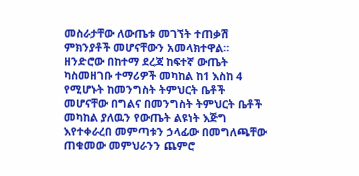መስራታቸው ለውጤቱ መገኘት ተጠቃሽ ምክንያቶች መሆናቸውን አመላክተዋል።
ዘንድሮው በከተማ ደረጃ ከፍተኛ ውጤት ካስመዘገቡ ተማሪዎች መካከል ከ1 እስከ 4 የሚሆኑት ከመንግስት ትምህርት ቤቶች መሆናቸው በግልና በመንግስት ትምህርት ቤቶች መካከል ያለዉን የውጤት ልዩነት እጅግ እየተቀራረበ መምጣቱን ኃላፊው በመግለጫቸው ጠቁመው መምህራንን ጨምሮ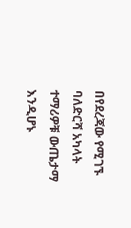በየደረጃው የሚገኙ ባለድርሻ አካላት ተማሪዎቹ ውጤታማ እንዲሆኑ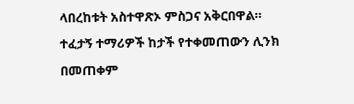ላበረከቱት አስተዋጽኦ ምስጋና አቅርበዋል።
ተፈታኝ ተማሪዎች ከታች የተቀመጠውን ሊንክ በመጠቀም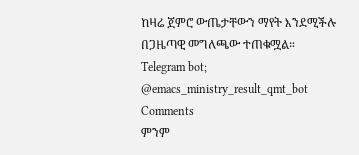ከዛሬ ጀምሮ ውጤታቸውን ማየት እንደሚችሉ በጋዜጣዊ መግለጫው ተጠቁሟል።
Telegram bot; @emacs_ministry_result_qmt_bot
Comments
ምንም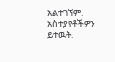አልተገኘም.
አስተያየቶችዎን ይተዉት.